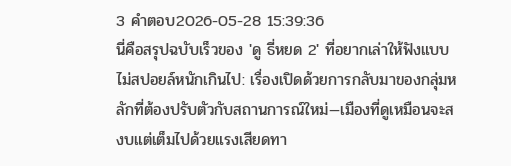3 คำตอบ2026-05-28 15:39:36
นี่คือสรุปฉบับเร็วของ 'ดู ธี่หยด 2' ที่อยากเล่าให้ฟังแบบไม่สปอยล์หนักเกินไป: เรื่องเปิดด้วยการกลับมาของกลุ่มหลักที่ต้องปรับตัวกับสถานการณ์ใหม่—เมืองที่ดูเหมือนจะสงบแต่เต็มไปด้วยแรงเสียดทา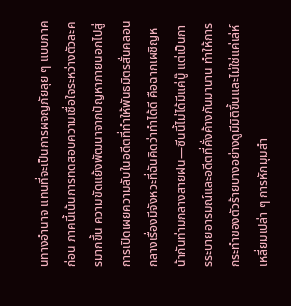นทางอำนาจ แทนที่จะเป็นการผจญภัยลุย ๆ แบบภาคก่อน ภาคนี้เน้นการทดสอบความเชื่อใจระหว่างตัวละครมากขึ้น ความขัดแย้งพัฒนาจากปัญหาภายนอกไปสู่การเปิดเผยความลับในอดีตที่ทำให้พันธมิตรสั่นคลอน
กลางเรื่องมีจังหวะที่ฉันคิดว่าทำได้ดี คือฉากเผชิญหน้ากันท่ามกลางสายฝน—ซีนนี้ไม่ได้มีแค่บู๊ แต่เป็นการระบายอารมณ์และอดีตที่คั่งค้างกันมานาน ทำให้การกระทำของตัวร้ายบางอย่างดูมีมิติขึ้นและไม่ใช่แค่เล่ห์เหลี่ยมเปล่า ๆ การหักมุมสำ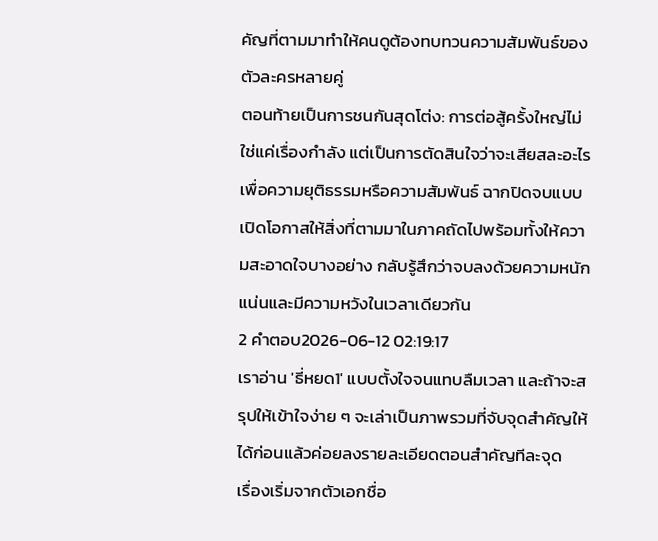คัญที่ตามมาทำให้คนดูต้องทบทวนความสัมพันธ์ของตัวละครหลายคู่
ตอนท้ายเป็นการชนกันสุดโต่ง: การต่อสู้ครั้งใหญ่ไม่ใช่แค่เรื่องกำลัง แต่เป็นการตัดสินใจว่าจะเสียสละอะไรเพื่อความยุติธรรมหรือความสัมพันธ์ ฉากปิดจบแบบเปิดโอกาสให้สิ่งที่ตามมาในภาคถัดไปพร้อมทั้งให้ความสะอาดใจบางอย่าง กลับรู้สึกว่าจบลงด้วยความหนักแน่นและมีความหวังในเวลาเดียวกัน
2 คำตอบ2026-06-12 02:19:17
เราอ่าน 'ธี่หยด1' แบบตั้งใจจนแทบลืมเวลา และถ้าจะสรุปให้เข้าใจง่าย ๆ จะเล่าเป็นภาพรวมที่จับจุดสำคัญให้ได้ก่อนแล้วค่อยลงรายละเอียดตอนสำคัญทีละจุด
เรื่องเริ่มจากตัวเอกชื่อ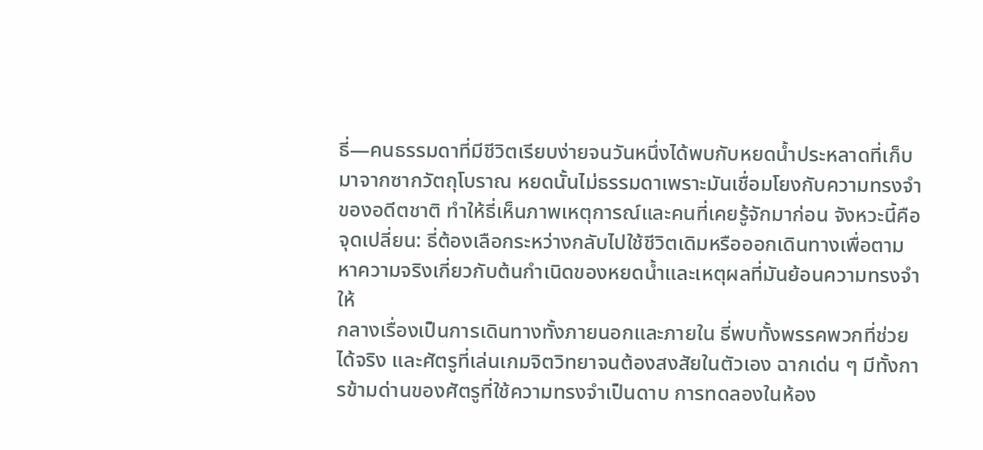ธี่—คนธรรมดาที่มีชีวิตเรียบง่ายจนวันหนึ่งได้พบกับหยดน้ำประหลาดที่เก็บมาจากซากวัตถุโบราณ หยดนั้นไม่ธรรมดาเพราะมันเชื่อมโยงกับความทรงจำของอดีตชาติ ทำให้ธี่เห็นภาพเหตุการณ์และคนที่เคยรู้จักมาก่อน จังหวะนี้คือจุดเปลี่ยน: ธี่ต้องเลือกระหว่างกลับไปใช้ชีวิตเดิมหรือออกเดินทางเพื่อตามหาความจริงเกี่ยวกับต้นกำเนิดของหยดน้ำและเหตุผลที่มันย้อนความทรงจำให้
กลางเรื่องเป็นการเดินทางทั้งภายนอกและภายใน ธี่พบทั้งพรรคพวกที่ช่วยได้จริง และศัตรูที่เล่นเกมจิตวิทยาจนต้องสงสัยในตัวเอง ฉากเด่น ๆ มีทั้งการข้ามด่านของศัตรูที่ใช้ความทรงจำเป็นดาบ การทดลองในห้อง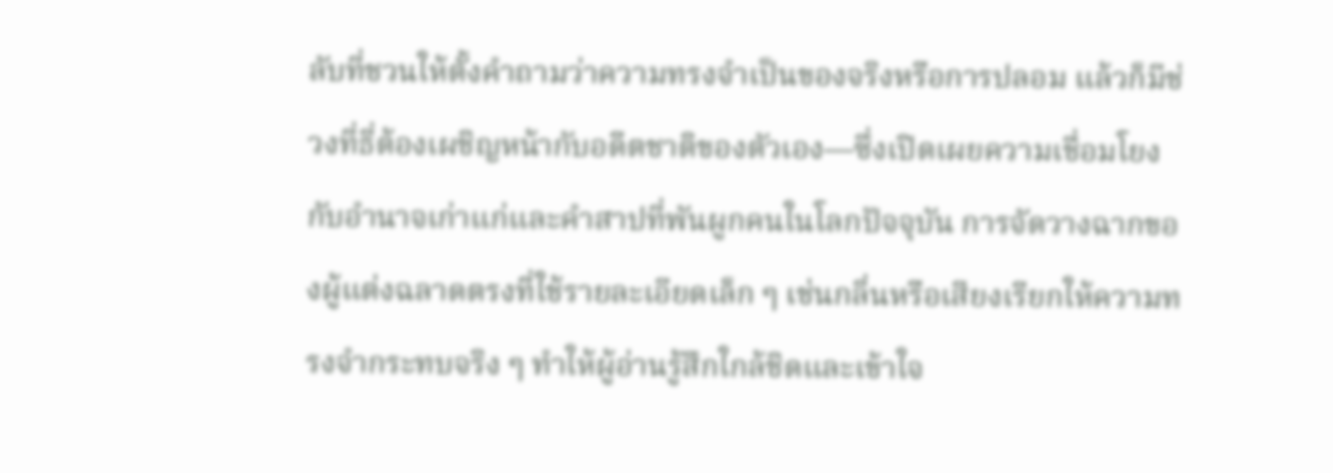ลับที่ชวนให้ตั้งคำถามว่าความทรงจำเป็นของจริงหรือการปลอม แล้วก็มีช่วงที่ธี่ต้องเผชิญหน้ากับอดีตชาติของตัวเอง—ซึ่งเปิดเผยความเชื่อมโยงกับอำนาจเก่าแก่และคำสาปที่พันผูกคนในโลกปัจจุบัน การจัดวางฉากของผู้แต่งฉลาดตรงที่ใช้รายละเอียดเล็ก ๆ เช่นกลิ่นหรือเสียงเรียกให้ความทรงจำกระทบจริง ๆ ทำให้ผู้อ่านรู้สึกใกล้ชิดและเข้าใจ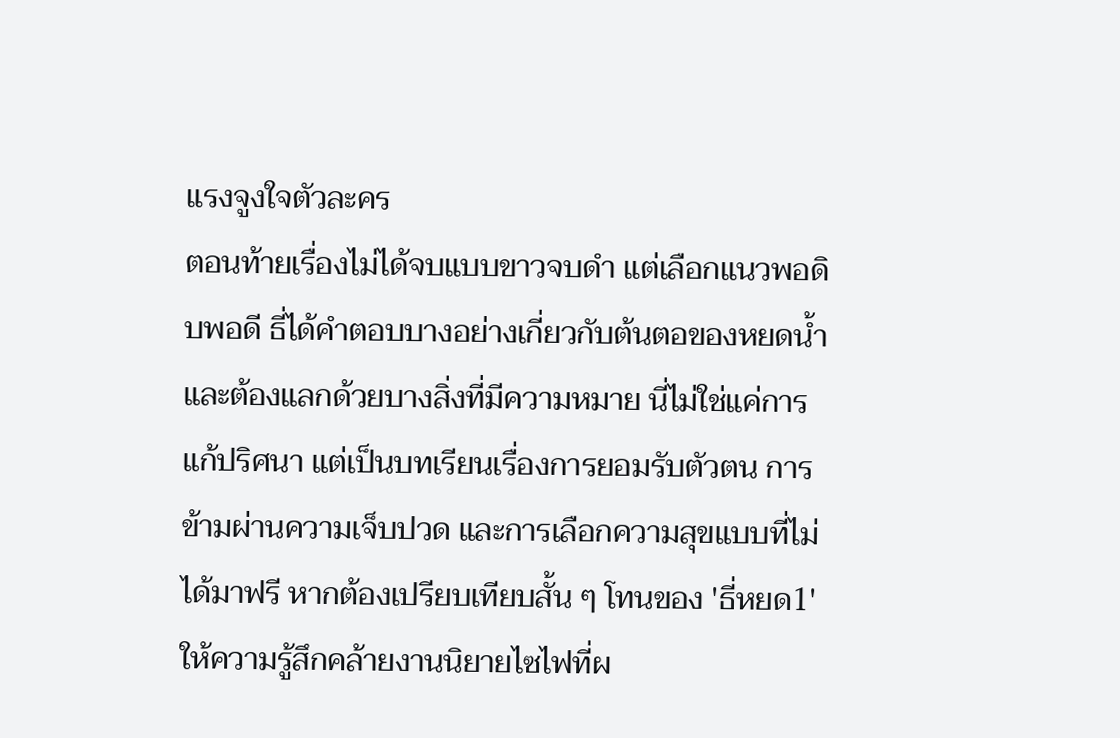แรงจูงใจตัวละคร
ตอนท้ายเรื่องไม่ได้จบแบบขาวจบดำ แต่เลือกแนวพอดิบพอดี ธี่ได้คำตอบบางอย่างเกี่ยวกับต้นตอของหยดน้ำและต้องแลกด้วยบางสิ่งที่มีความหมาย นี่ไม่ใช่แค่การแก้ปริศนา แต่เป็นบทเรียนเรื่องการยอมรับตัวตน การข้ามผ่านความเจ็บปวด และการเลือกความสุขแบบที่ไม่ได้มาฟรี หากต้องเปรียบเทียบสั้น ๆ โทนของ 'ธี่หยด1' ให้ความรู้สึกคล้ายงานนิยายไซไฟที่ผ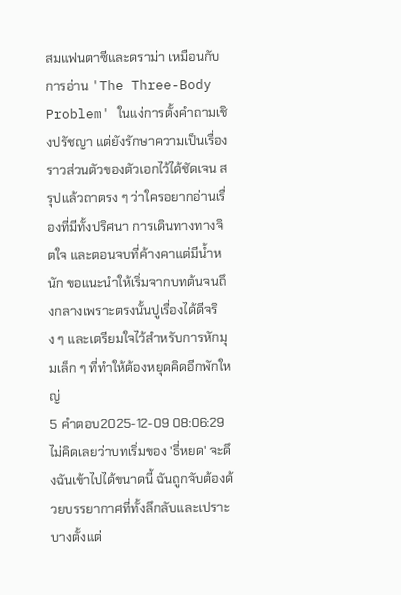สมแฟนตาซีและดราม่า เหมือนกับการอ่าน 'The Three-Body Problem' ในแง่การตั้งคำถามเชิงปรัชญา แต่ยังรักษาความเป็นเรื่องราวส่วนตัวของตัวเอกไว้ได้ชัดเจน สรุปแล้วถาตรง ๆ ว่าใครอยากอ่านเรื่องที่มีทั้งปริศนา การเดินทางทางจิตใจ และตอนจบที่ค้างคาแต่มีน้ำหนัก ขอแนะนำให้เริ่มจากบทต้นจนถึงกลางเพราะตรงนั้นปูเรื่องได้ดีจริง ๆ และเตรียมใจไว้สำหรับการหักมุมเล็ก ๆ ที่ทำให้ต้องหยุดคิดอีกพักใหญ่
5 คำตอบ2025-12-09 08:06:29
ไม่คิดเลยว่าบทเริ่มของ 'ธี่หยด' จะดึงฉันเข้าไปได้ขนาดนี้ ฉันถูกจับต้องด้วยบรรยากาศที่ทั้งลึกลับและเปราะบางตั้งแต่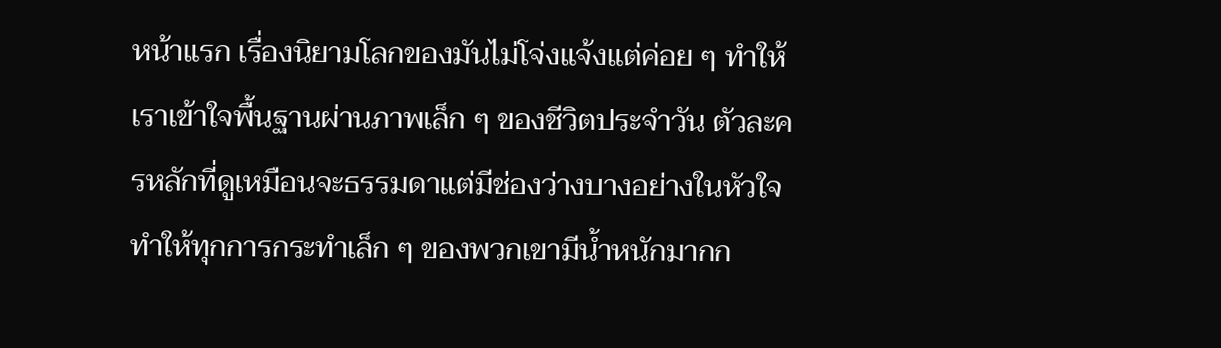หน้าแรก เรื่องนิยามโลกของมันไม่โจ่งแจ้งแต่ค่อย ๆ ทำให้เราเข้าใจพื้นฐานผ่านภาพเล็ก ๆ ของชีวิตประจำวัน ตัวละครหลักที่ดูเหมือนจะธรรมดาแต่มีช่องว่างบางอย่างในหัวใจ ทำให้ทุกการกระทำเล็ก ๆ ของพวกเขามีน้ำหนักมากก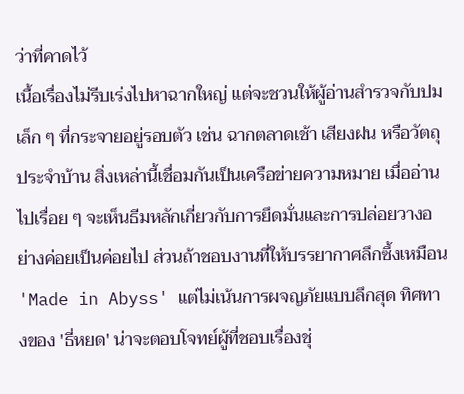ว่าที่คาดไว้
เนื้อเรื่องไม่รีบเร่งไปหาฉากใหญ่ แต่จะชวนให้ผู้อ่านสำรวจกับปมเล็ก ๆ ที่กระจายอยู่รอบตัว เช่น ฉากตลาดเช้า เสียงฝน หรือวัตถุประจำบ้าน สิ่งเหล่านี้เชื่อมกันเป็นเครือข่ายความหมาย เมื่ออ่านไปเรื่อย ๆ จะเห็นธีมหลักเกี่ยวกับการยึดมั่นและการปล่อยวางอย่างค่อยเป็นค่อยไป ส่วนถ้าชอบงานที่ให้บรรยากาศลึกซึ้งเหมือน 'Made in Abyss' แต่ไม่เน้นการผจญภัยแบบลึกสุด ทิศทางของ 'ธี่หยด' น่าจะตอบโจทย์ผู้ที่ชอบเรื่องชุ่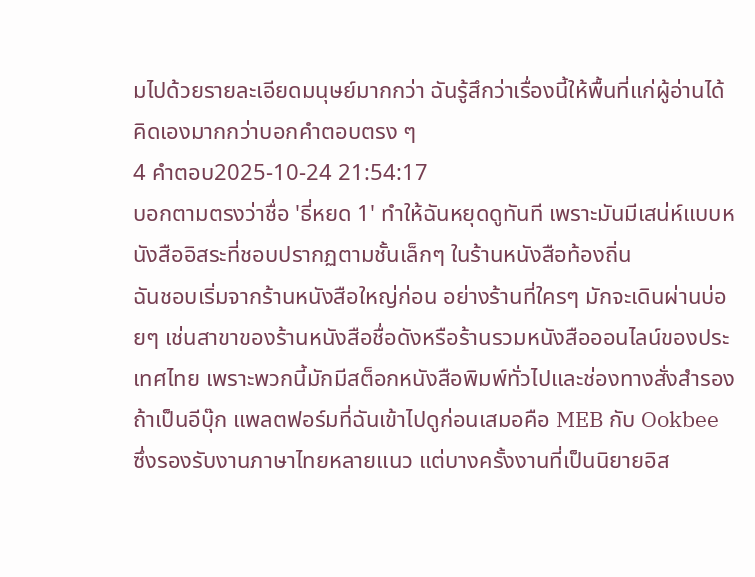มไปด้วยรายละเอียดมนุษย์มากกว่า ฉันรู้สึกว่าเรื่องนี้ให้พื้นที่แก่ผู้อ่านได้คิดเองมากกว่าบอกคำตอบตรง ๆ
4 คำตอบ2025-10-24 21:54:17
บอกตามตรงว่าชื่อ 'ธี่หยด 1' ทำให้ฉันหยุดดูทันที เพราะมันมีเสน่ห์แบบหนังสืออิสระที่ชอบปรากฏตามชั้นเล็กๆ ในร้านหนังสือท้องถิ่น
ฉันชอบเริ่มจากร้านหนังสือใหญ่ก่อน อย่างร้านที่ใครๆ มักจะเดินผ่านบ่อยๆ เช่นสาขาของร้านหนังสือชื่อดังหรือร้านรวมหนังสือออนไลน์ของประเทศไทย เพราะพวกนี้มักมีสต็อกหนังสือพิมพ์ทั่วไปและช่องทางสั่งสำรอง ถ้าเป็นอีบุ๊ก แพลตฟอร์มที่ฉันเข้าไปดูก่อนเสมอคือ MEB กับ Ookbee ซึ่งรองรับงานภาษาไทยหลายแนว แต่บางครั้งงานที่เป็นนิยายอิส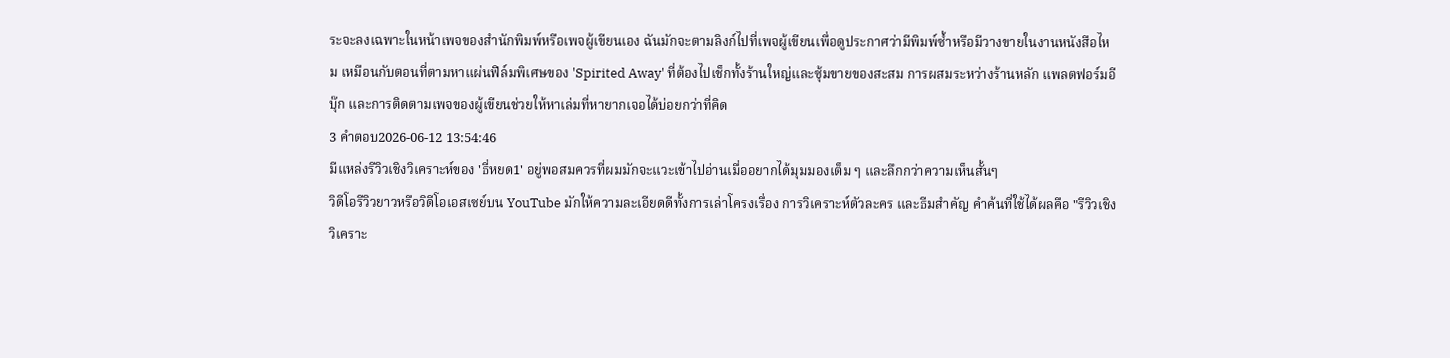ระจะลงเฉพาะในหน้าเพจของสำนักพิมพ์หรือเพจผู้เขียนเอง ฉันมักจะตามลิงก์ไปที่เพจผู้เขียนเพื่อดูประกาศว่ามีพิมพ์ซ้ำหรือมีวางขายในงานหนังสือไหม เหมือนกับตอนที่ตามหาแผ่นฟิล์มพิเศษของ 'Spirited Away' ที่ต้องไปเช็กทั้งร้านใหญ่และซุ้มขายของสะสม การผสมระหว่างร้านหลัก แพลตฟอร์มอีบุ๊ก และการติดตามเพจของผู้เขียนช่วยให้หาเล่มที่หายากเจอได้บ่อยกว่าที่คิด
3 คำตอบ2026-06-12 13:54:46
มีแหล่งรีวิวเชิงวิเคราะห์ของ 'ธี่หยด1' อยู่พอสมควรที่ผมมักจะแวะเข้าไปอ่านเมื่ออยากได้มุมมองเต็ม ๆ และลึกกว่าความเห็นสั้นๆ
วิดีโอรีวิวยาวหรือวิดีโอเอสเซย์บน YouTube มักให้ความละเอียดดีทั้งการเล่าโครงเรื่อง การวิเคราะห์ตัวละคร และธีมสำคัญ คำค้นที่ใช้ได้ผลคือ "รีวิวเชิงวิเคราะ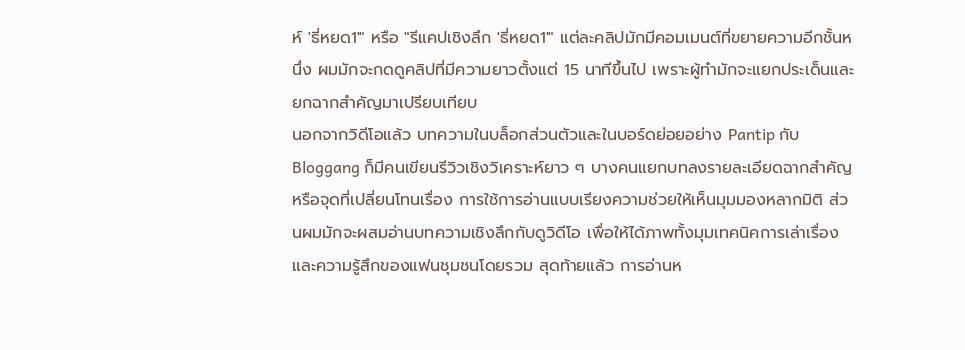ห์ 'ธี่หยด1'" หรือ "รีแคปเชิงลึก 'ธี่หยด1'" แต่ละคลิปมักมีคอมเมนต์ที่ขยายความอีกชั้นหนึ่ง ผมมักจะกดดูคลิปที่มีความยาวตั้งแต่ 15 นาทีขึ้นไป เพราะผู้ทำมักจะแยกประเด็นและยกฉากสำคัญมาเปรียบเทียบ
นอกจากวิดีโอแล้ว บทความในบล็อกส่วนตัวและในบอร์ดย่อยอย่าง Pantip กับ Bloggang ก็มีคนเขียนรีวิวเชิงวิเคราะห์ยาว ๆ บางคนแยกบทลงรายละเอียดฉากสำคัญหรือจุดที่เปลี่ยนโทนเรื่อง การใช้การอ่านแบบเรียงความช่วยให้เห็นมุมมองหลากมิติ ส่วนผมมักจะผสมอ่านบทความเชิงลึกกับดูวิดีโอ เพื่อให้ได้ภาพทั้งมุมเทคนิคการเล่าเรื่องและความรู้สึกของแฟนชุมชนโดยรวม สุดท้ายแล้ว การอ่านห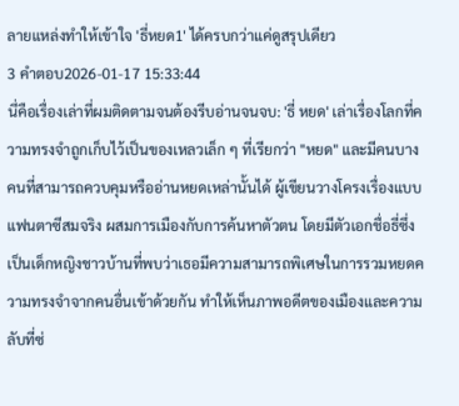ลายแหล่งทำให้เข้าใจ 'ธี่หยด1' ได้ครบกว่าแค่ดูสรุปเดียว
3 คำตอบ2026-01-17 15:33:44
นี่คือเรื่องเล่าที่ผมติดตามจนต้องรีบอ่านจนจบ: 'ธี่ หยด' เล่าเรื่องโลกที่ความทรงจำถูกเก็บไว้เป็นของเหลวเล็ก ๆ ที่เรียกว่า "หยด" และมีคนบางคนที่สามารถควบคุมหรืออ่านหยดเหล่านั้นได้ ผู้เขียนวางโครงเรื่องแบบแฟนตาซีสมจริง ผสมการเมืองกับการค้นหาตัวตน โดยมีตัวเอกชื่อธี่ซึ่งเป็นเด็กหญิงชาวบ้านที่พบว่าเธอมีความสามารถพิเศษในการรวมหยดความทรงจำจากคนอื่นเข้าด้วยกัน ทำให้เห็นภาพอดีตของเมืองและความลับที่ซ่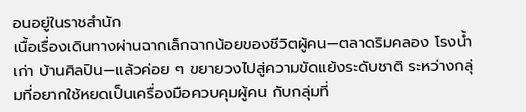อนอยู่ในราชสำนัก
เนื้อเรื่องเดินทางผ่านฉากเล็กฉากน้อยของชีวิตผู้คน—ตลาดริมคลอง โรงน้ำเก่า บ้านศิลปิน—แล้วค่อย ๆ ขยายวงไปสู่ความขัดแย้งระดับชาติ ระหว่างกลุ่มที่อยากใช้หยดเป็นเครื่องมือควบคุมผู้คน กับกลุ่มที่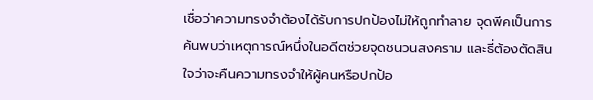เชื่อว่าความทรงจำต้องได้รับการปกป้องไม่ให้ถูกทำลาย จุดพีคเป็นการค้นพบว่าเหตุการณ์หนึ่งในอดีตช่วยจุดชนวนสงคราม และธี่ต้องตัดสินใจว่าจะคืนความทรงจำให้ผู้คนหรือปกป้อ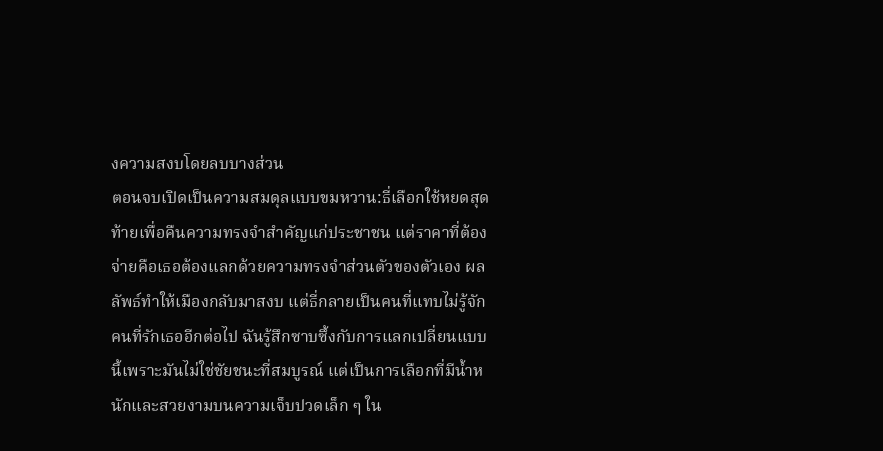งความสงบโดยลบบางส่วน
ตอนจบเปิดเป็นความสมดุลแบบขมหวาน:ธี่เลือกใช้หยดสุดท้ายเพื่อคืนความทรงจำสำคัญแก่ประชาชน แต่ราคาที่ต้องจ่ายคือเธอต้องแลกด้วยความทรงจำส่วนตัวของตัวเอง ผลลัพธ์ทำให้เมืองกลับมาสงบ แต่ธี่กลายเป็นคนที่แทบไม่รู้จักคนที่รักเธออีกต่อไป ฉันรู้สึกซาบซึ้งกับการแลกเปลี่ยนแบบนี้เพราะมันไม่ใช่ชัยชนะที่สมบูรณ์ แต่เป็นการเลือกที่มีน้ำหนักและสวยงามบนความเจ็บปวดเล็ก ๆ ใน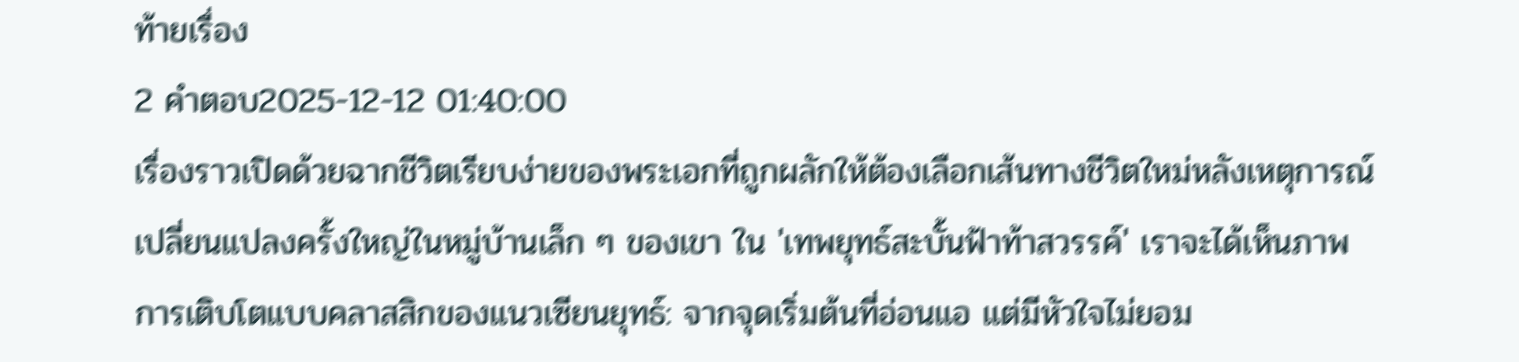ท้ายเรื่อง
2 คำตอบ2025-12-12 01:40:00
เรื่องราวเปิดด้วยฉากชีวิตเรียบง่ายของพระเอกที่ถูกผลักให้ต้องเลือกเส้นทางชีวิตใหม่หลังเหตุการณ์เปลี่ยนแปลงครั้งใหญ่ในหมู่บ้านเล็ก ๆ ของเขา ใน 'เทพยุทธ์สะบั้นฟ้าท้าสวรรค์' เราจะได้เห็นภาพการเติบโตแบบคลาสสิกของแนวเซียนยุทธ์: จากจุดเริ่มต้นที่อ่อนแอ แต่มีหัวใจไม่ยอม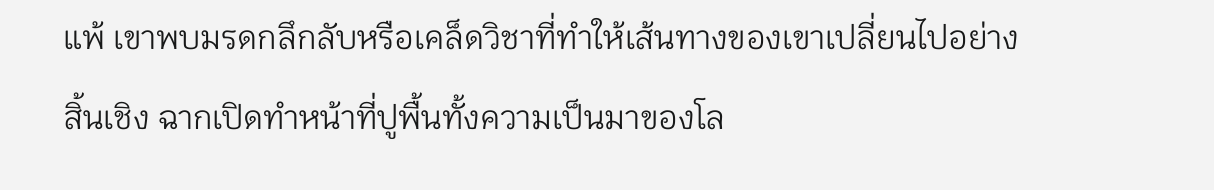แพ้ เขาพบมรดกลึกลับหรือเคล็ดวิชาที่ทำให้เส้นทางของเขาเปลี่ยนไปอย่างสิ้นเชิง ฉากเปิดทำหน้าที่ปูพื้นทั้งความเป็นมาของโล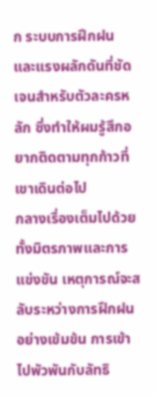ก ระบบการฝึกฝน และแรงผลักดันที่ชัดเจนสำหรับตัวละครหลัก ซึ่งทำให้ผมรู้สึกอยากติดตามทุกก้าวที่เขาเดินต่อไป
กลางเรื่องเต็มไปด้วยทั้งมิตรภาพและการแข่งขัน เหตุการณ์จะสลับระหว่างการฝึกฝนอย่างเข้มข้น การเข้าไปพัวพันกับลัทธิ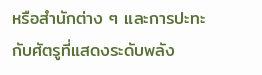หรือสำนักต่าง ๆ และการปะทะกับศัตรูที่แสดงระดับพลัง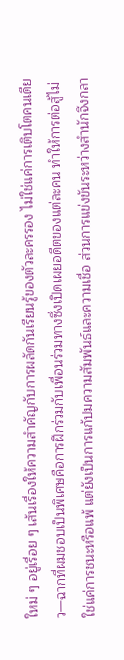ใหม่ ๆ อยู่เรื่อย ๆ เส้นเรื่องให้ความสำคัญกับการผลัดกันเรียนรู้ของตัวละครรอง ไม่ใช่แค่การเติบโตคนเดียว—ฉากที่ผมชอบเป็นพิเศษคือการฝึกร่วมกับเพื่อนร่วมทางซึ่งเปิดเผยอดีตของแต่ละคน ทำให้การต่อสู้ไม่ใช่แค่การชนะหรือแพ้ แต่ยังเป็นการแก้ปมความสัมพันธ์และความเชื่อ ส่วนการแข่งขันระหว่างสำนักจึงกลา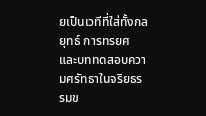ยเป็นเวทีที่ใส่ทั้งกลยุทธ์ การทรยศ และบททดสอบความศรัทธาในจริยธรรมข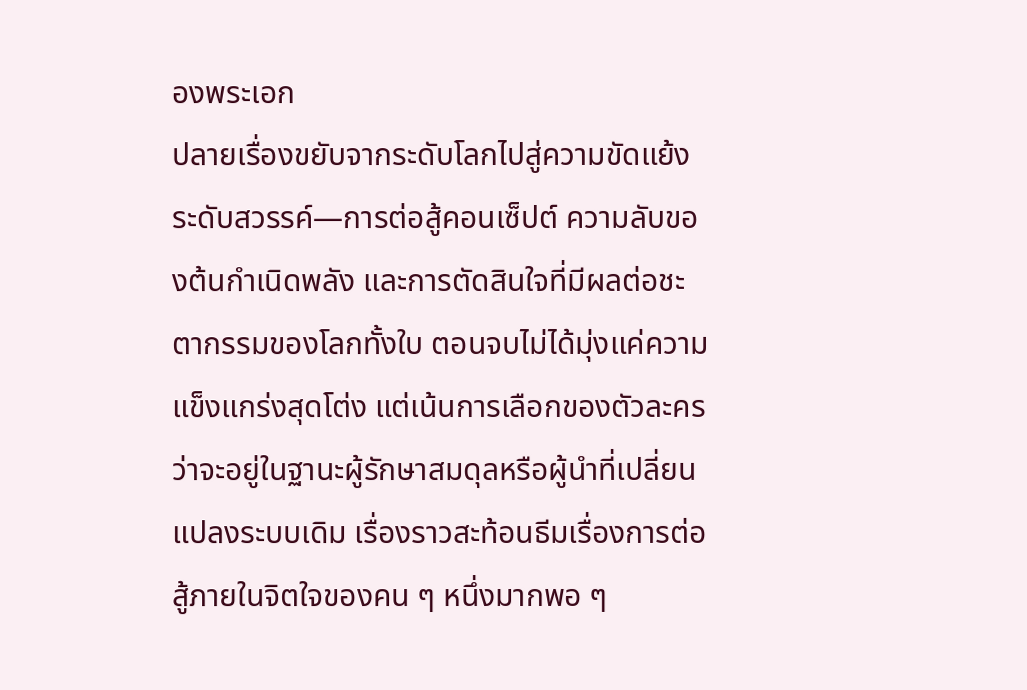องพระเอก
ปลายเรื่องขยับจากระดับโลกไปสู่ความขัดแย้งระดับสวรรค์—การต่อสู้คอนเซ็ปต์ ความลับของต้นกำเนิดพลัง และการตัดสินใจที่มีผลต่อชะตากรรมของโลกทั้งใบ ตอนจบไม่ได้มุ่งแค่ความแข็งแกร่งสุดโต่ง แต่เน้นการเลือกของตัวละครว่าจะอยู่ในฐานะผู้รักษาสมดุลหรือผู้นำที่เปลี่ยนแปลงระบบเดิม เรื่องราวสะท้อนธีมเรื่องการต่อสู้ภายในจิตใจของคน ๆ หนึ่งมากพอ ๆ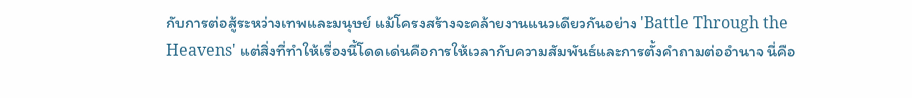กับการต่อสู้ระหว่างเทพและมนุษย์ แม้โครงสร้างจะคล้ายงานแนวเดียวกันอย่าง 'Battle Through the Heavens' แต่สิ่งที่ทำให้เรื่องนี้โดดเด่นคือการให้เวลากับความสัมพันธ์และการตั้งคำถามต่ออำนาจ นี่คือ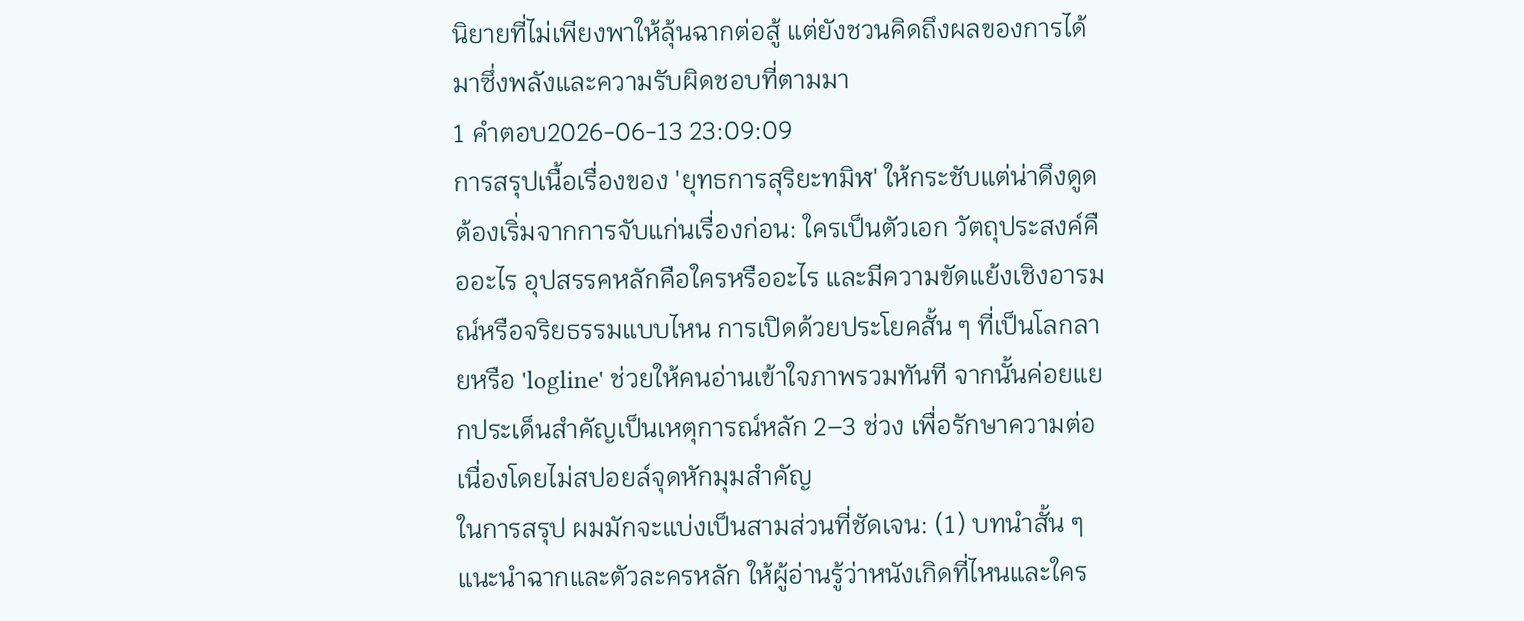นิยายที่ไม่เพียงพาให้ลุ้นฉากต่อสู้ แต่ยังชวนคิดถึงผลของการได้มาซึ่งพลังและความรับผิดชอบที่ตามมา
1 คำตอบ2026-06-13 23:09:09
การสรุปเนื้อเรื่องของ 'ยุทธการสุริยะทมิฬ' ให้กระชับแต่น่าดึงดูด ต้องเริ่มจากการจับแก่นเรื่องก่อน: ใครเป็นตัวเอก วัตถุประสงค์คืออะไร อุปสรรคหลักคือใครหรืออะไร และมีความขัดแย้งเชิงอารมณ์หรือจริยธรรมแบบไหน การเปิดด้วยประโยคสั้น ๆ ที่เป็นโลกลายหรือ 'logline' ช่วยให้คนอ่านเข้าใจภาพรวมทันที จากนั้นค่อยแยกประเด็นสำคัญเป็นเหตุการณ์หลัก 2–3 ช่วง เพื่อรักษาความต่อเนื่องโดยไม่สปอยล์จุดหักมุมสำคัญ
ในการสรุป ผมมักจะแบ่งเป็นสามส่วนที่ชัดเจน: (1) บทนำสั้น ๆ แนะนำฉากและตัวละครหลัก ให้ผู้อ่านรู้ว่าหนังเกิดที่ไหนและใคร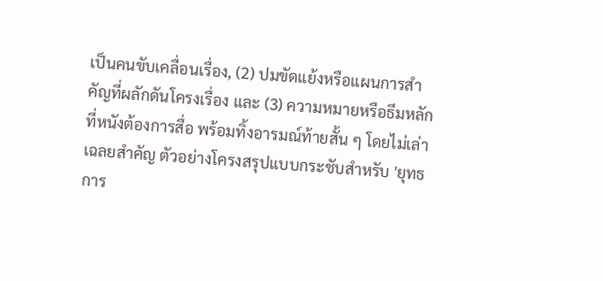เป็นคนขับเคลื่อนเรื่อง, (2) ปมขัดแย้งหรือแผนการสำคัญที่ผลักดันโครงเรื่อง และ (3) ความหมายหรือธีมหลักที่หนังต้องการสื่อ พร้อมทิ้งอารมณ์ท้ายสั้น ๆ โดยไม่เล่าเฉลยสำคัญ ตัวอย่างโครงสรุปแบบกระชับสำหรับ 'ยุทธการ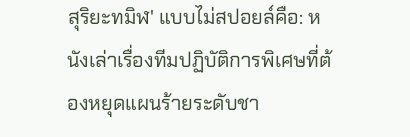สุริยะทมิฬ' แบบไม่สปอยล์คือ: หนังเล่าเรื่องทีมปฏิบัติการพิเศษที่ต้องหยุดแผนร้ายระดับชา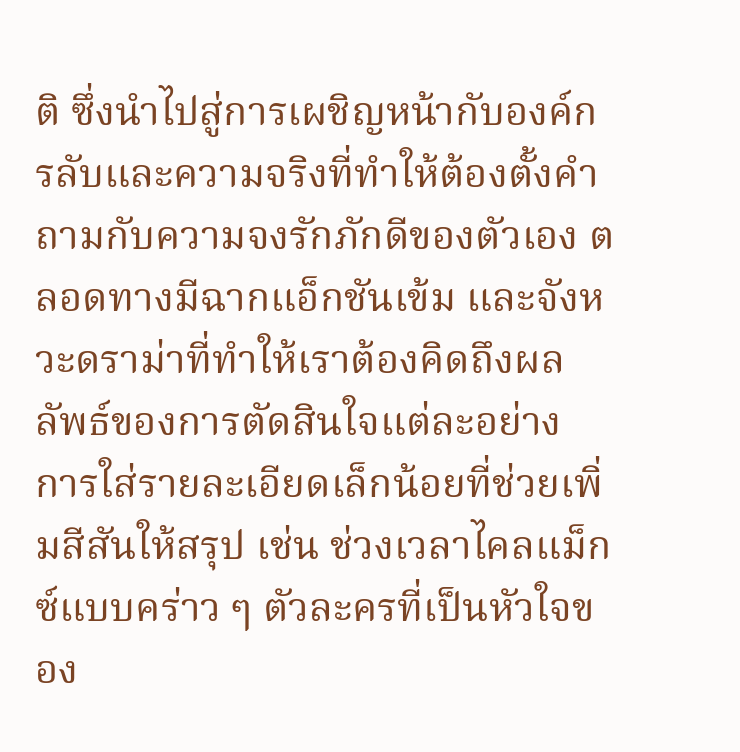ติ ซึ่งนำไปสู่การเผชิญหน้ากับองค์กรลับและความจริงที่ทำให้ต้องตั้งคำถามกับความจงรักภักดีของตัวเอง ตลอดทางมีฉากแอ็กชันเข้ม และจังหวะดราม่าที่ทำให้เราต้องคิดถึงผลลัพธ์ของการตัดสินใจแต่ละอย่าง
การใส่รายละเอียดเล็กน้อยที่ช่วยเพิ่มสีสันให้สรุป เช่น ช่วงเวลาไคลแม็กซ์แบบคร่าว ๆ ตัวละครที่เป็นหัวใจของ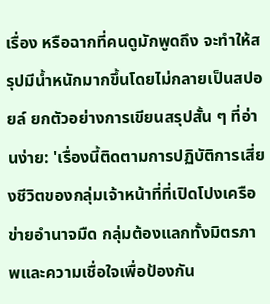เรื่อง หรือฉากที่คนดูมักพูดถึง จะทำให้สรุปมีน้ำหนักมากขึ้นโดยไม่กลายเป็นสปอยล์ ยกตัวอย่างการเขียนสรุปสั้น ๆ ที่อ่านง่าย: 'เรื่องนี้ติดตามการปฏิบัติการเสี่ยงชีวิตของกลุ่มเจ้าหน้าที่ที่เปิดโปงเครือข่ายอำนาจมืด กลุ่มต้องแลกทั้งมิตรภาพและความเชื่อใจเพื่อป้องกัน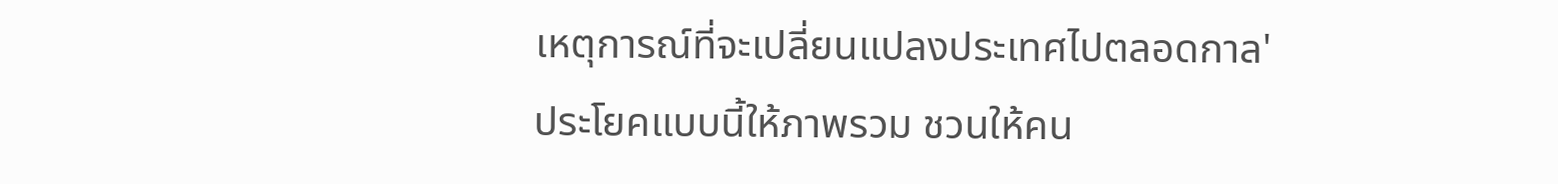เหตุการณ์ที่จะเปลี่ยนแปลงประเทศไปตลอดกาล' ประโยคแบบนี้ให้ภาพรวม ชวนให้คน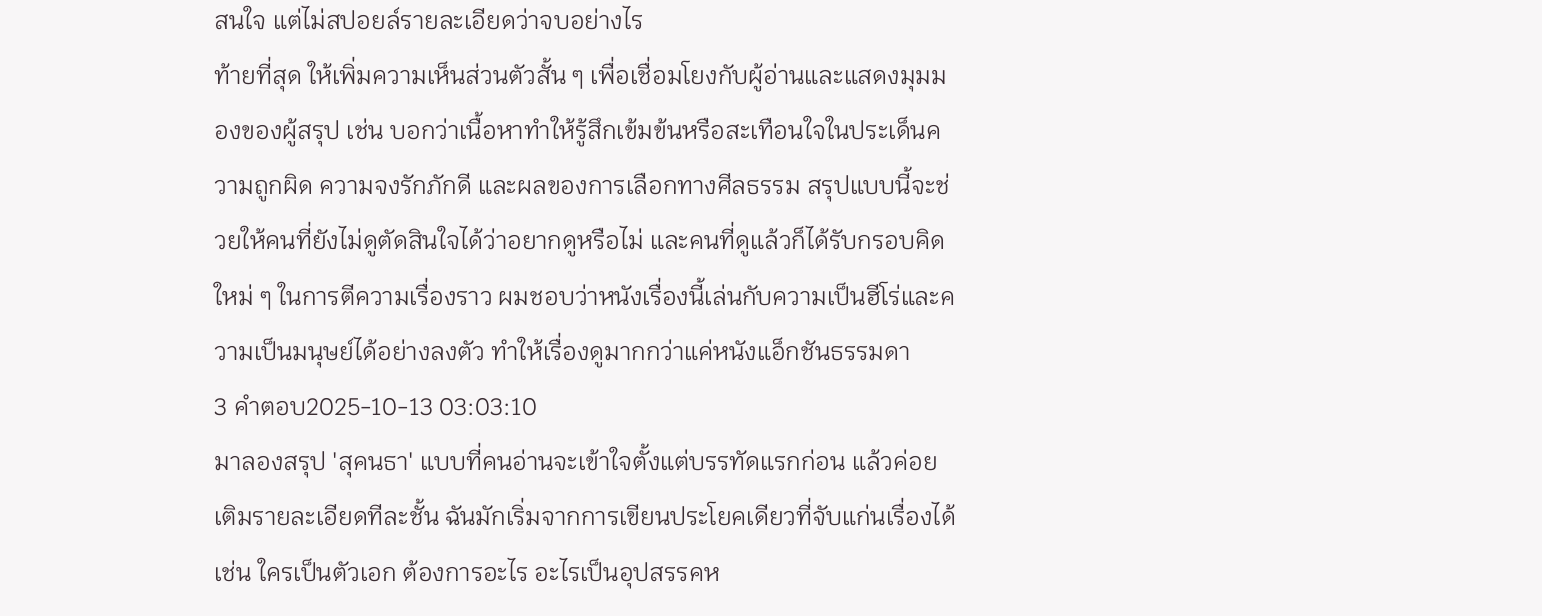สนใจ แต่ไม่สปอยล์รายละเอียดว่าจบอย่างไร
ท้ายที่สุด ให้เพิ่มความเห็นส่วนตัวสั้น ๆ เพื่อเชื่อมโยงกับผู้อ่านและแสดงมุมมองของผู้สรุป เช่น บอกว่าเนื้อหาทำให้รู้สึกเข้มข้นหรือสะเทือนใจในประเด็นความถูกผิด ความจงรักภักดี และผลของการเลือกทางศีลธรรม สรุปแบบนี้จะช่วยให้คนที่ยังไม่ดูตัดสินใจได้ว่าอยากดูหรือไม่ และคนที่ดูแล้วก็ได้รับกรอบคิดใหม่ ๆ ในการตีความเรื่องราว ผมชอบว่าหนังเรื่องนี้เล่นกับความเป็นฮีโร่และความเป็นมนุษย์ได้อย่างลงตัว ทำให้เรื่องดูมากกว่าแค่หนังแอ็กชันธรรมดา
3 คำตอบ2025-10-13 03:03:10
มาลองสรุป 'สุคนธา' แบบที่คนอ่านจะเข้าใจตั้งแต่บรรทัดแรกก่อน แล้วค่อยเติมรายละเอียดทีละชั้น ฉันมักเริ่มจากการเขียนประโยคเดียวที่จับแก่นเรื่องได้ เช่น ใครเป็นตัวเอก ต้องการอะไร อะไรเป็นอุปสรรคห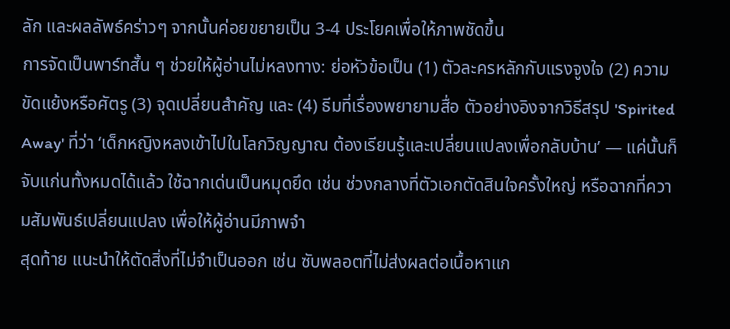ลัก และผลลัพธ์คร่าวๆ จากนั้นค่อยขยายเป็น 3-4 ประโยคเพื่อให้ภาพชัดขึ้น
การจัดเป็นพาร์ทสั้น ๆ ช่วยให้ผู้อ่านไม่หลงทาง: ย่อหัวข้อเป็น (1) ตัวละครหลักกับแรงจูงใจ (2) ความขัดแย้งหรือศัตรู (3) จุดเปลี่ยนสำคัญ และ (4) ธีมที่เรื่องพยายามสื่อ ตัวอย่างอิงจากวิธีสรุป 'Spirited Away' ที่ว่า ‘เด็กหญิงหลงเข้าไปในโลกวิญญาณ ต้องเรียนรู้และเปลี่ยนแปลงเพื่อกลับบ้าน’ — แค่นั้นก็จับแก่นทั้งหมดได้แล้ว ใช้ฉากเด่นเป็นหมุดยึด เช่น ช่วงกลางที่ตัวเอกตัดสินใจครั้งใหญ่ หรือฉากที่ความสัมพันธ์เปลี่ยนแปลง เพื่อให้ผู้อ่านมีภาพจำ
สุดท้าย แนะนำให้ตัดสิ่งที่ไม่จำเป็นออก เช่น ซับพลอตที่ไม่ส่งผลต่อเนื้อหาแก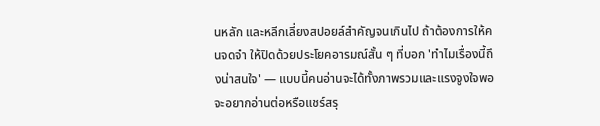นหลัก และหลีกเลี่ยงสปอยล์สำคัญจนเกินไป ถ้าต้องการให้คนจดจำ ให้ปิดด้วยประโยคอารมณ์สั้น ๆ ที่บอก 'ทำไมเรื่องนี้ถึงน่าสนใจ' — แบบนี้คนอ่านจะได้ทั้งภาพรวมและแรงจูงใจพอจะอยากอ่านต่อหรือแชร์สรุ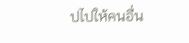ปไปให้คนอื่น